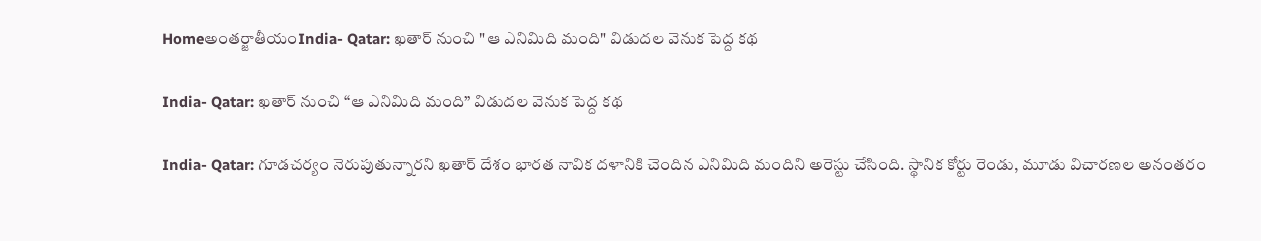Homeఅంతర్జాతీయంIndia- Qatar: ఖతార్ నుంచి "ఆ ఎనిమిది మంది" విడుదల వెనుక పెద్ద కథ

India- Qatar: ఖతార్ నుంచి “ఆ ఎనిమిది మంది” విడుదల వెనుక పెద్ద కథ

India- Qatar: గూడచర్యం నెరుపుతున్నారని ఖతార్ దేశం భారత నావిక దళానికి చెందిన ఎనిమిది మందిని అరెస్టు చేసింది. స్థానిక కోర్టు రెండు, మూడు విచారణల అనంతరం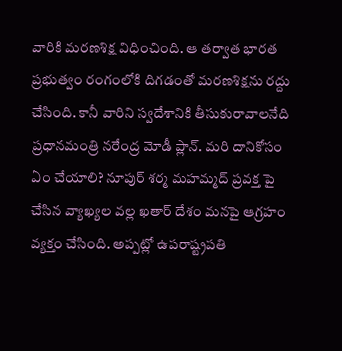వారికి మరణశిక్ష విధించింది. ఆ తర్వాత భారత ప్రభుత్వం రంగంలోకి దిగడంతో మరణశిక్షను రద్దు చేసింది. కానీ వారిని స్వదేశానికి తీసుకురావాలనేది ప్రధానమంత్రి నరేంద్ర మోడీ ప్లాన్. మరి దానికోసం ఏం చేయాలి? నూపుర్ శర్మ మహమ్మద్ ప్రవక్త పై చేసిన వ్యాఖ్యల వల్ల ఖతార్ దేశం మనపై ఆగ్రహం వ్యక్తం చేసింది. అప్పట్లో ఉపరాష్ట్రపతి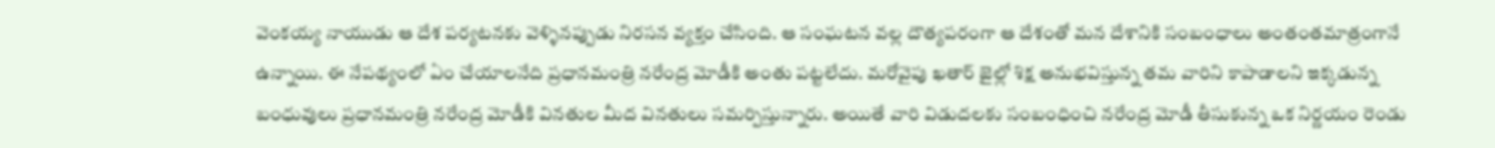వెంకయ్య నాయుడు ఆ దేశ పర్యటనకు వెళ్ళినప్పుడు నిరసన వ్యక్తం చేసింది. ఆ సంఘటన వల్ల దౌత్యపరంగా ఆ దేశంతో మన దేశానికి సంబంధాలు అంతంతమాత్రంగానే ఉన్నాయి. ఈ నేపథ్యంలో ఏం చేయాలనేది ప్రధానమంత్రి నరేంద్ర మోడీకి అంతు పట్టలేదు. మరోవైపు ఖతార్ జైల్లో శిక్ష అనుభవిస్తున్న తమ వారిని కాపాడాలని ఇక్కడున్న బంధువులు ప్రధానమంత్రి నరేంద్ర మోడీకి వినతుల మీద వినతులు సమర్పిస్తున్నారు. అయితే వారి విడుదలకు సంబంధించి నరేంద్ర మోడీ తీసుకున్న ఒక నిర్ణయం రెండు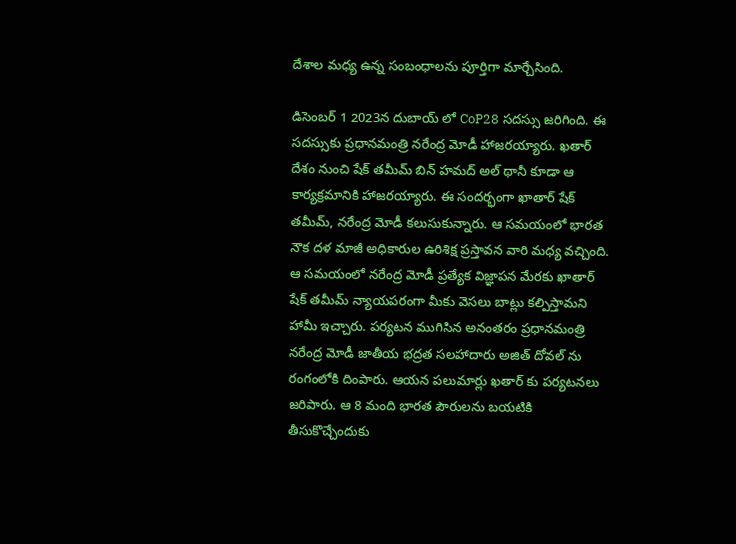దేశాల మధ్య ఉన్న సంబంధాలను పూర్తిగా మార్చేసింది.

డిసెంబర్ 1 2023న దుబాయ్ లో CoP28 సదస్సు జరిగింది. ఈ సదస్సుకు ప్రధానమంత్రి నరేంద్ర మోడీ హాజరయ్యారు. ఖతార్ దేశం నుంచి షేక్ తమీమ్ బిన్ హమద్ అల్ థానీ కూడా ఆ కార్యక్రమానికి హాజరయ్యారు. ఈ సందర్భంగా ఖాతార్ షేక్ తమీమ్, నరేంద్ర మోడీ కలుసుకున్నారు. ఆ సమయంలో భారత నౌక దళ మాజీ అధికారుల ఉరిశిక్ష ప్రస్తావన వారి మధ్య వచ్చింది. ఆ సమయంలో నరేంద్ర మోడీ ప్రత్యేక విజ్ఞాపన మేరకు ఖాతార్ షేక్ తమీమ్ న్యాయపరంగా మీకు వెసలు బాట్లు కల్పిస్తామని హామీ ఇచ్చారు. పర్యటన ముగిసిన అనంతరం ప్రధానమంత్రి నరేంద్ర మోడీ జాతీయ భద్రత సలహాదారు అజిత్ దోవల్ ను రంగంలోకి దింపారు. ఆయన పలుమార్లు ఖతార్ కు పర్యటనలు జరిపారు. ఆ 8 మంది భారత పౌరులను బయటికి తీసుకొచ్చేందుకు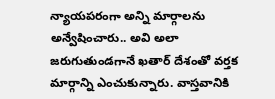న్యాయపరంగా అన్ని మార్గాలను అన్వేషించారు.. అవి అలా జరుగుతుండగానే ఖతార్ దేశంతో వర్తక మార్గాన్ని ఎంచుకున్నారు. వాస్తవానికి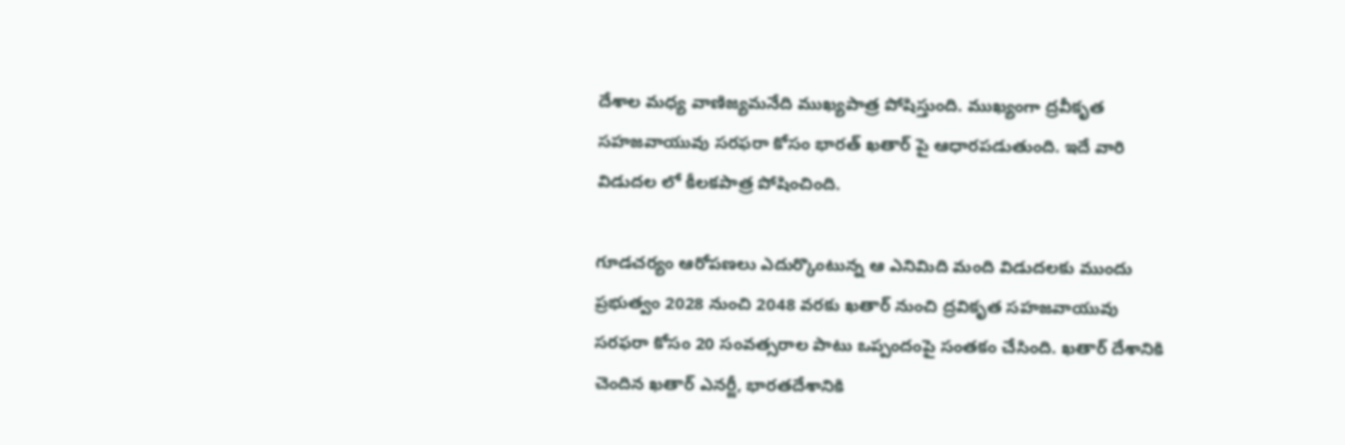దేశాల మధ్య వాణిజ్యమనేది ముఖ్యపాత్ర పోషిస్తుంది. ముఖ్యంగా ద్రవీకృత సహజవాయువు సరఫరా కోసం భారత్ ఖతార్ పై ఆధారపడుతుంది. ఇదే వారి విడుదల లో కీలకపాత్ర పోషించింది.

గూడచర్యం ఆరోపణలు ఎదుర్కొంటున్న ఆ ఎనిమిది మంది విడుదలకు ముందు ప్రభుత్వం 2028 నుంచి 2048 వరకు ఖతార్ నుంచి ద్రవికృత సహజవాయువు సరఫరా కోసం 20 సంవత్సరాల పాటు ఒప్పందంపై సంతకం చేసింది. ఖతార్ దేశానికి చెందిన ఖతార్ ఎనర్జీ, భారతదేశానికి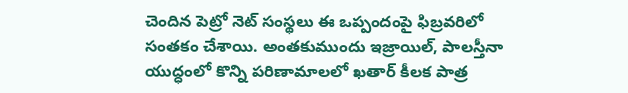చెందిన పెట్రో నెట్ సంస్థలు ఈ ఒప్పందంపై ఫిబ్రవరిలో సంతకం చేశాయి. అంతకుముందు ఇజ్రాయిల్, పాలస్తీనా యుద్ధంలో కొన్ని పరిణామాలలో ఖతార్ కీలక పాత్ర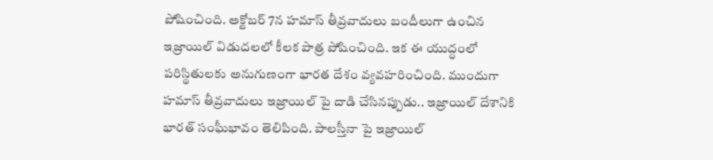పోషించింది. అక్టోబర్ 7న హమాస్ తీవ్రవాదులు బందీలుగా ఉంచిన ఇజ్రాయిల్ విడుదలలో కీలక పాత్ర పోషించింది. ఇక ఈ యుద్ధంలో పరిస్థితులకు అనుగుణంగా భారత దేశం వ్యవహరించింది. ముందుగా హమాస్ తీవ్రవాదులు ఇజ్రాయిల్ పై దాడి చేసినప్పుడు.. ఇజ్రాయిల్ దేశానికి భారత్ సంఘీభావం తెలిపింది. పాలస్తీనా పై ఇజ్రాయిల్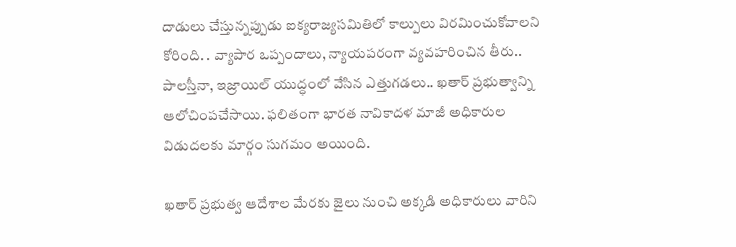దాడులు చేస్తున్నప్పుడు ఐక్యరాజ్యసమితిలో కాల్పులు విరమించుకోవాలని కోరింది. . వ్యాపార ఒప్పందాలు, న్యాయపరంగా వ్యవహరించిన తీరు.. పాలస్తీనా, ఇజ్రాయిల్ యుద్ధంలో వేసిన ఎత్తుగడలు.. ఖతార్ ప్రభుత్వాన్ని ఆలోచింపచేసాయి. ఫలితంగా భారత నావికాదళ మాజీ అధికారుల విడుదలకు మార్గం సుగమం అయింది.

ఖతార్ ప్రభుత్వ ఆదేశాల మేరకు జైలు నుంచి అక్కడి అధికారులు వారిని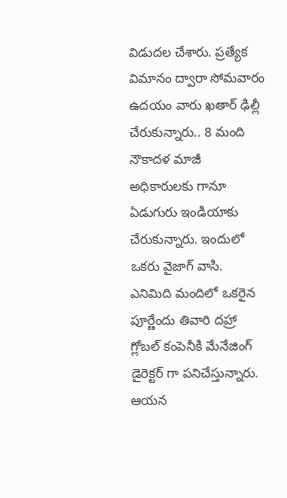విడుదల చేశారు. ప్రత్యేక విమానం ద్వారా సోమవారం ఉదయం వారు ఖతార్ ఢిల్లీ చేరుకున్నారు.. 8 మంది నౌకాదళ మాజీ అధికారులకు గానూ ఏడుగురు ఇండియాకు చేరుకున్నారు. ఇందులో ఒకరు వైజాగ్ వాసి. ఎనిమిది మందిలో ఒకరైన పూర్ణేందు తివారి దహ్రా గ్లోబల్ కంపెనీకి మేనేజింగ్ డైరెక్టర్ గా పనిచేస్తున్నారు. ఆయన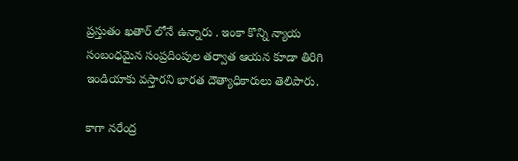ప్రస్తుతం ఖతార్ లోనే ఉన్నారు . ఇంకా కొన్ని న్యాయ సంబంధమైన సంప్రదింపుల తర్వాత ఆయన కూడా తిరిగి ఇండియాకు వస్తారని భారత దౌత్యాధికారులు తెలిపారు.

కాగా నరేంద్ర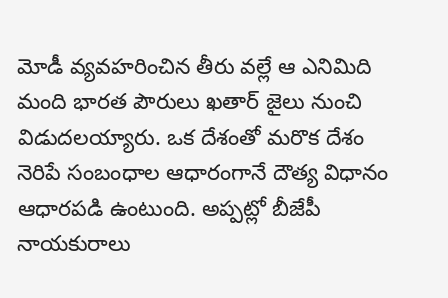మోడీ వ్యవహరించిన తీరు వల్లే ఆ ఎనిమిది మంది భారత పౌరులు ఖతార్ జైలు నుంచి విడుదలయ్యారు. ఒక దేశంతో మరొక దేశం నెరిపే సంబంధాల ఆధారంగానే దౌత్య విధానం ఆధారపడి ఉంటుంది. అప్పట్లో బీజేపీ నాయకురాలు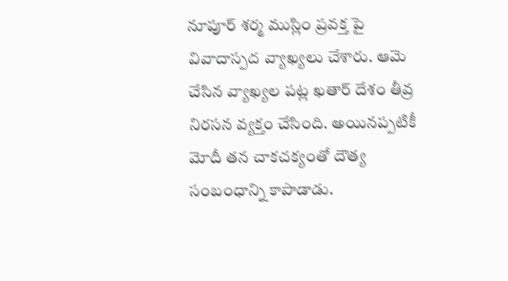నూపూర్ శర్మ ముస్లిం ప్రవక్త పై వివాదాస్పద వ్యాఖ్యలు చేశారు. ఆమె చేసిన వ్యాఖ్యల పట్ల ఖతార్ దేశం తీవ్ర నిరసన వ్యక్తం చేసింది. అయినప్పటికీ మోదీ తన చాకచక్యంతో దౌత్య సంబంధాన్ని కాపాడాడు.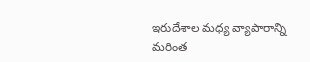ఇరుదేశాల మధ్య వ్యాపారాన్ని మరింత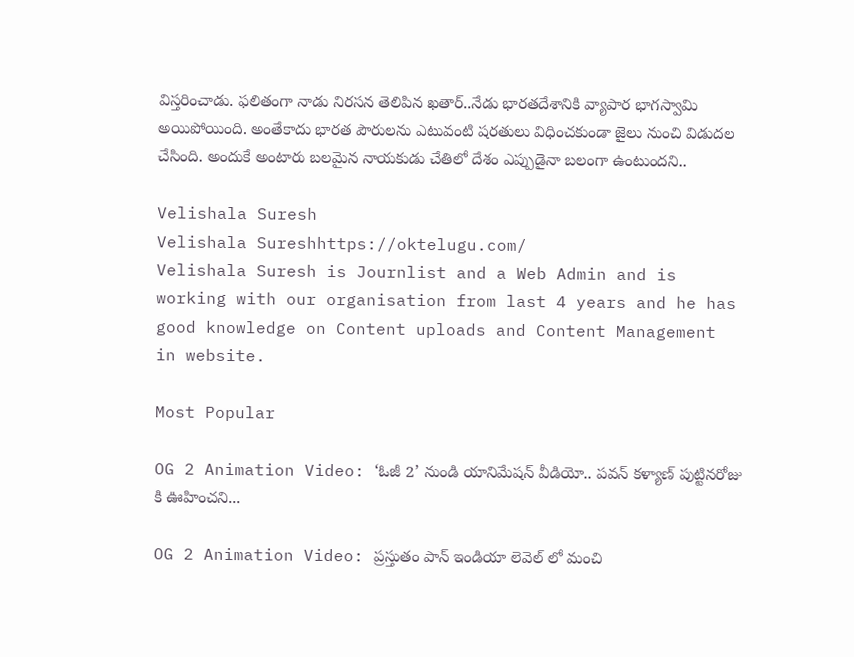విస్తరించాడు. ఫలితంగా నాడు నిరసన తెలిపిన ఖతార్..నేడు భారతదేశానికి వ్యాపార భాగస్వామి అయిపోయింది. అంతేకాదు భారత పౌరులను ఎటువంటి షరతులు విధించకుండా జైలు నుంచి విడుదల చేసింది. అందుకే అంటారు బలమైన నాయకుడు చేతిలో దేశం ఎప్పుడైనా బలంగా ఉంటుందని..

Velishala Suresh
Velishala Sureshhttps://oktelugu.com/
Velishala Suresh is Journlist and a Web Admin and is working with our organisation from last 4 years and he has good knowledge on Content uploads and Content Management in website.

Most Popular

OG 2 Animation Video: ‘ఓజీ 2’ నుండి యానిమేషన్ వీడియో.. పవన్ కళ్యాణ్ పుట్టినరోజు కి ఊహించని...

OG 2 Animation Video: ప్రస్తుతం పాన్ ఇండియా లెవెల్ లో మంచి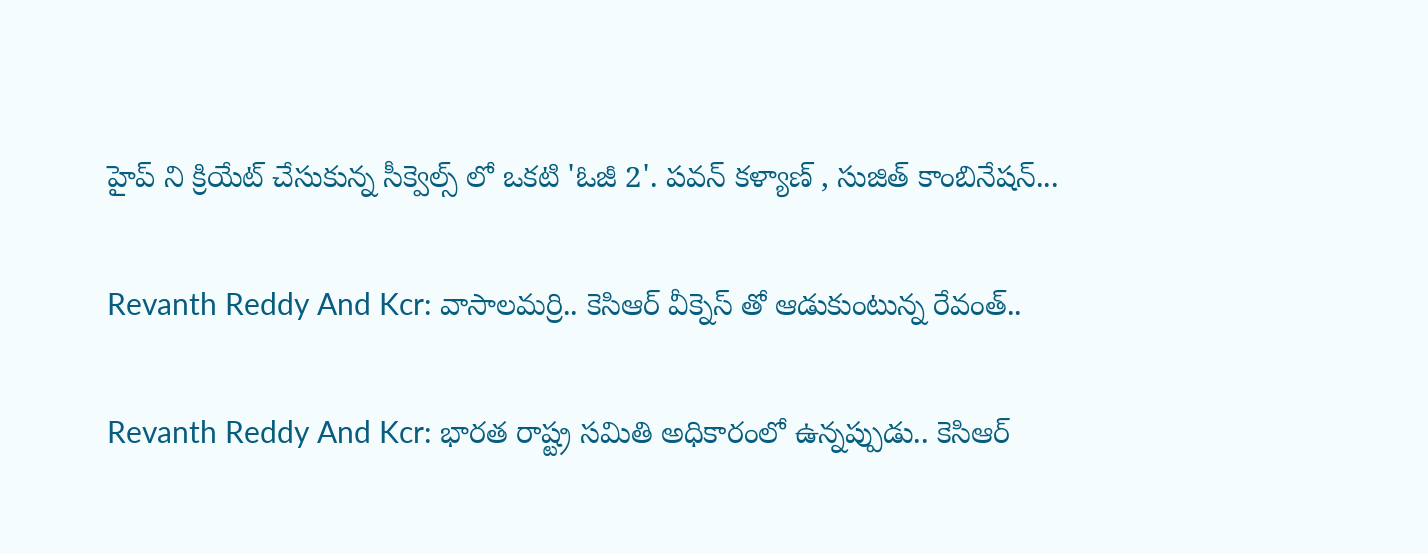హైప్ ని క్రియేట్ చేసుకున్న సీక్వెల్స్ లో ఒకటి 'ఓజీ 2'. పవన్ కళ్యాణ్ , సుజిత్ కాంబినేషన్...

Revanth Reddy And Kcr: వాసాలమర్రి.. కెసిఆర్ వీక్నెస్ తో ఆడుకుంటున్న రేవంత్..

Revanth Reddy And Kcr: భారత రాష్ట్ర సమితి అధికారంలో ఉన్నప్పుడు.. కెసిఆర్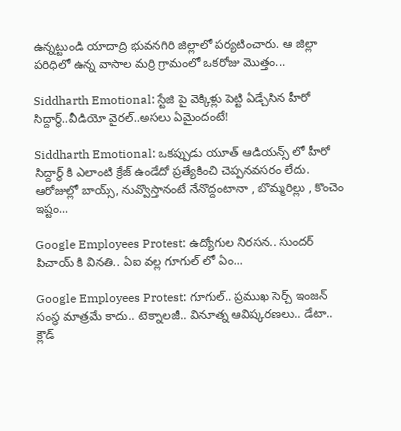ఉన్నట్టుండి యాదాద్రి భువనగిరి జిల్లాలో పర్యటించారు. ఆ జిల్లా పరిధిలో ఉన్న వాసాల మర్రి గ్రామంలో ఒకరోజు మొత్తం...

Siddharth Emotional: స్టేజి పై వెక్కిళ్లు పెట్టి ఏడ్చేసిన హీరో సిద్దార్థ్..వీడియో వైరల్..అసలు ఏమైందంటే!

Siddharth Emotional: ఒకప్పుడు యూత్ ఆడియన్స్ లో హీరో సిద్దార్థ్ కి ఎలాంటి క్రేజ్ ఉండేదో ప్రత్యేకించి చెప్పనవసరం లేదు. ఆరోజుల్లో బాయ్స్, నువ్వొస్తానంటే నేనొద్దంటానా , బొమ్మరిల్లు , కొంచెం ఇష్టం...

Google Employees Protest: ఉద్యోగుల నిరసన.. సుందర్ పిచాయ్ కి వినతి.. ఏఐ వల్ల గూగుల్ లో ఏం...

Google Employees Protest: గూగుల్.. ప్రముఖ సెర్చ్ ఇంజన్ సంస్థ మాత్రమే కాదు.. టెక్నాలజీ.. వినూత్న ఆవిష్కరణలు.. డేటా.. క్లౌడ్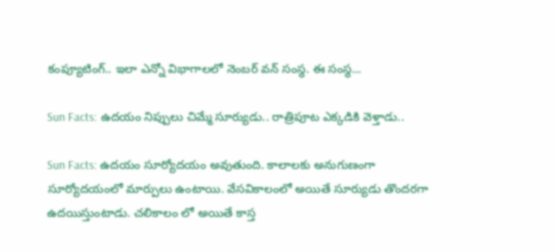కంప్యూటింగ్.. ఇలా ఎన్నో విభాగాలలో నెంబర్ వన్ సంస్థ. ఈ సంస్థ...

Sun Facts: ఉదయం నిప్పులు చిమ్మే సూర్యుడు.. రాత్రిపూట ఎక్కడికి వెళ్తాడు..

Sun Facts: ఉదయం సూర్యోదయం అవుతుంది. కాలాలకు అనుగుణంగా సూర్యోదయంలో మార్పులు ఉంటాయి. వేసవికాలంలో అయితే సూర్యుడు తొందరగా ఉదయిస్తుంటాడు. చలికాలం లో అయితే కాస్త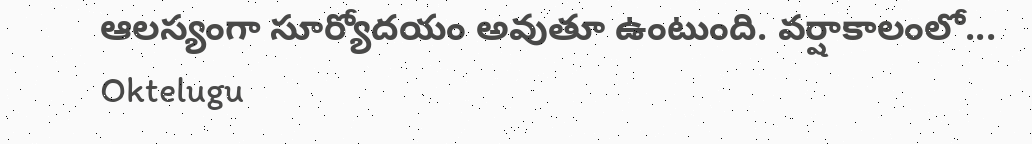ఆలస్యంగా సూర్యోదయం అవుతూ ఉంటుంది. వర్షాకాలంలో...
Oktelugu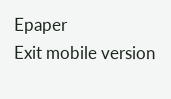Epaper
Exit mobile version